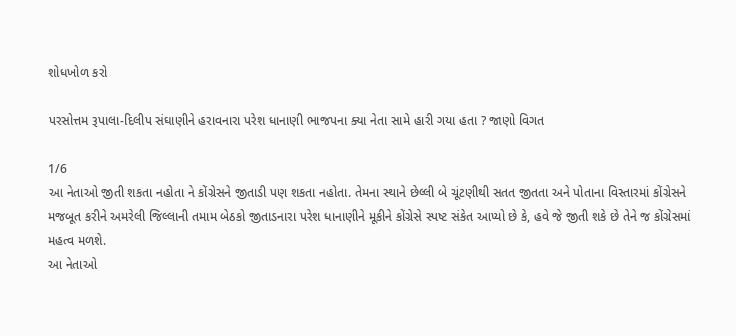શોધખોળ કરો

પરસોત્તમ રૂપાલા-દિલીપ સંઘાણીને હરાવનારા પરેશ ધાનાણી ભાજપના ક્યા નેતા સામે હારી ગયા હતા ? જાણો વિગત

1/6
આ નેતાઓ જીતી શકતા નહોતા ને કોંગ્રેસને જીતાડી પણ શકતા નહોતા. તેમના સ્થાને છેલ્લી બે ચૂંટણીથી સતત જીતતા અને પોતાના વિસ્તારમાં કોંગ્રેસને મજબૂત કરીને અમરેલી જિલ્લાની તમામ બેઠકો જીતાડનારા પરેશ ધાનાણીને મૂકીને કોંગ્રેસે સ્પષ્ટ સંકેત આપ્યો છે કે, હવે જે જીતી શકે છે તેને જ કોંગ્રેસમાં મહત્વ મળશે.
આ નેતાઓ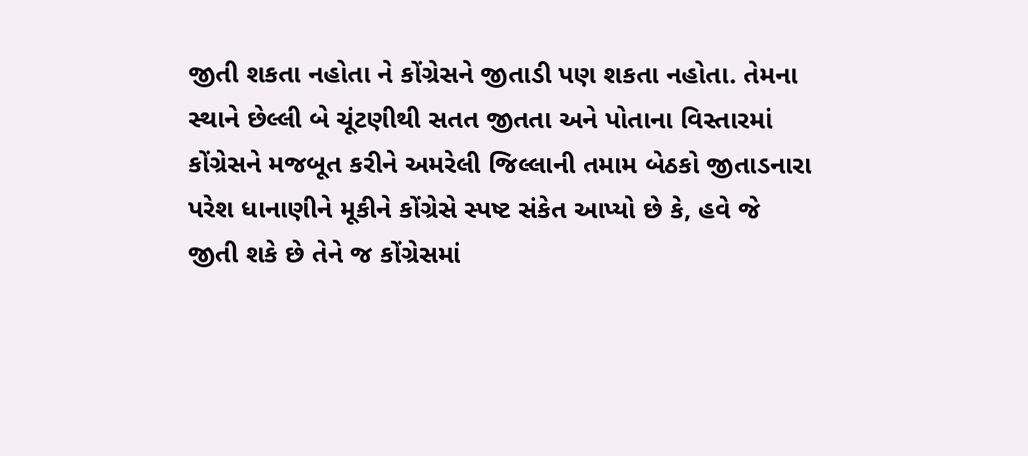જીતી શકતા નહોતા ને કોંગ્રેસને જીતાડી પણ શકતા નહોતા. તેમના સ્થાને છેલ્લી બે ચૂંટણીથી સતત જીતતા અને પોતાના વિસ્તારમાં કોંગ્રેસને મજબૂત કરીને અમરેલી જિલ્લાની તમામ બેઠકો જીતાડનારા પરેશ ધાનાણીને મૂકીને કોંગ્રેસે સ્પષ્ટ સંકેત આપ્યો છે કે, હવે જે જીતી શકે છે તેને જ કોંગ્રેસમાં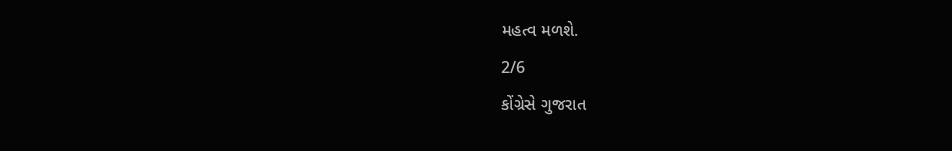મહત્વ મળશે.
2/6
કોંગ્રેસે ગુજરાત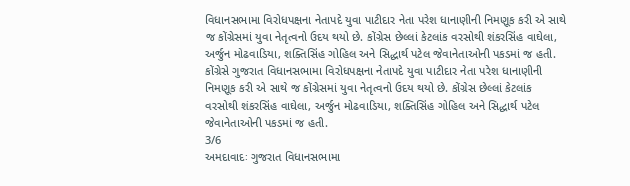વિધાનસભામા વિરોધપક્ષના નેતાપદે યુવા પાટીદાર નેતા પરેશ ધાનાણીની નિમણૂક કરી એ સાથે જ કોંગ્રેસમાં યુવા નેતૃત્વનો ઉદય થયો છે. કોંગ્રેસ છેલ્લાં કેટલાંક વરસોથી શંકરસિંહ વાઘેલા, અર્જુન મોઢવાડિયા, શક્તિસિંહ ગોહિલ અને સિદ્ધાર્થ પટેલ જેવાનેતાઓની પકડમાં જ હતી.
કોંગ્રેસે ગુજરાત વિધાનસભામા વિરોધપક્ષના નેતાપદે યુવા પાટીદાર નેતા પરેશ ધાનાણીની નિમણૂક કરી એ સાથે જ કોંગ્રેસમાં યુવા નેતૃત્વનો ઉદય થયો છે. કોંગ્રેસ છેલ્લાં કેટલાંક વરસોથી શંકરસિંહ વાઘેલા, અર્જુન મોઢવાડિયા, શક્તિસિંહ ગોહિલ અને સિદ્ધાર્થ પટેલ જેવાનેતાઓની પકડમાં જ હતી.
3/6
અમદાવાદઃ ગુજરાત વિધાનસભામા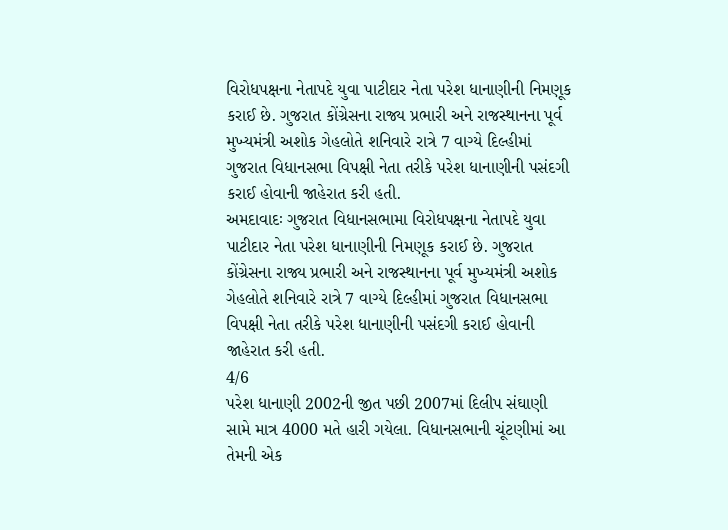વિરોધપક્ષના નેતાપદે યુવા પાટીદાર નેતા પરેશ ધાનાણીની નિમણૂક કરાઈ છે. ગુજરાત કોંગ્રેસના રાજ્ય પ્રભારી અને રાજસ્થાનના પૂર્વ મુખ્યમંત્રી અશોક ગેહલોતે શનિવારે રાત્રે 7 વાગ્યે દિલ્હીમાં ગુજરાત વિધાનસભા વિપક્ષી નેતા તરીકે પરેશ ધાનાણીની પસંદગી કરાઈ હોવાની જાહેરાત કરી હતી.
અમદાવાદઃ ગુજરાત વિધાનસભામા વિરોધપક્ષના નેતાપદે યુવા પાટીદાર નેતા પરેશ ધાનાણીની નિમણૂક કરાઈ છે. ગુજરાત કોંગ્રેસના રાજ્ય પ્રભારી અને રાજસ્થાનના પૂર્વ મુખ્યમંત્રી અશોક ગેહલોતે શનિવારે રાત્રે 7 વાગ્યે દિલ્હીમાં ગુજરાત વિધાનસભા વિપક્ષી નેતા તરીકે પરેશ ધાનાણીની પસંદગી કરાઈ હોવાની જાહેરાત કરી હતી.
4/6
પરેશ ધાનાણી 2002ની જીત પછી 2007માં દિલીપ સંઘાણી સામે માત્ર 4000 મતે હારી ગયેલા. વિધાનસભાની ચૂંટણીમાં આ તેમની એક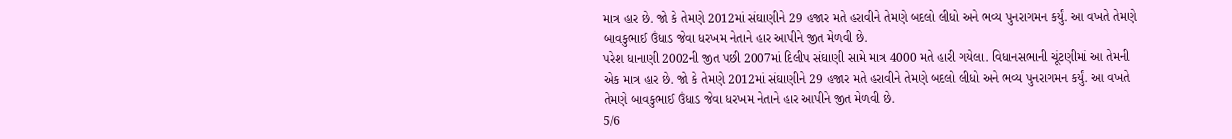માત્ર હાર છે. જો કે તેમણે 2012માં સંઘાણીને 29 હજાર મતે હરાવીને તેમણે બદલો લીધો અને ભવ્ય પુનરાગમન કર્યું. આ વખતે તેમણે બાવકુભાઈ ઉંધાડ જેવા ધરખમ નેતાને હાર આપીને જીત મેળવી છે.
પરેશ ધાનાણી 2002ની જીત પછી 2007માં દિલીપ સંઘાણી સામે માત્ર 4000 મતે હારી ગયેલા. વિધાનસભાની ચૂંટણીમાં આ તેમની એક માત્ર હાર છે. જો કે તેમણે 2012માં સંઘાણીને 29 હજાર મતે હરાવીને તેમણે બદલો લીધો અને ભવ્ય પુનરાગમન કર્યું. આ વખતે તેમણે બાવકુભાઈ ઉંધાડ જેવા ધરખમ નેતાને હાર આપીને જીત મેળવી છે.
5/6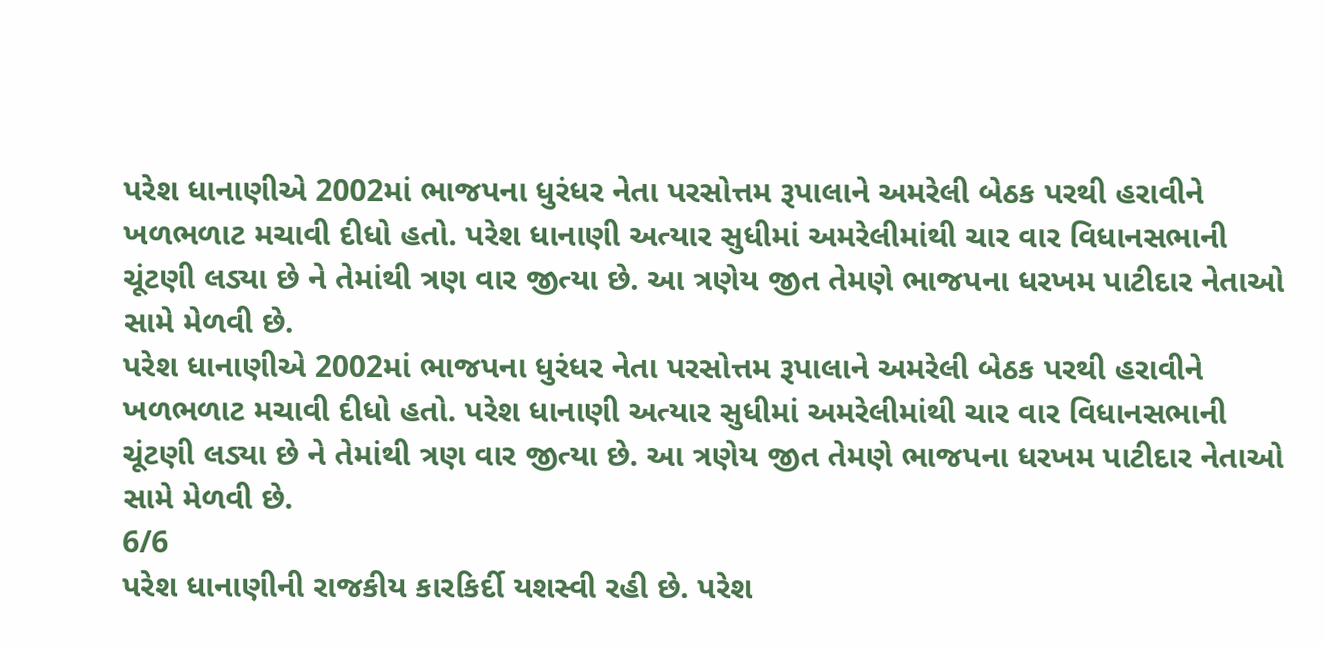પરેશ ધાનાણીએ 2002માં ભાજપના ધુરંધર નેતા પરસોત્તમ રૂપાલાને અમરેલી બેઠક પરથી હરાવીને ખળભળાટ મચાવી દીધો હતો. પરેશ ધાનાણી અત્યાર સુધીમાં અમરેલીમાંથી ચાર વાર વિધાનસભાની ચૂંટણી લડ્યા છે ને તેમાંથી ત્રણ વાર જીત્યા છે. આ ત્રણેય જીત તેમણે ભાજપના ધરખમ પાટીદાર નેતાઓ સામે મેળવી છે.
પરેશ ધાનાણીએ 2002માં ભાજપના ધુરંધર નેતા પરસોત્તમ રૂપાલાને અમરેલી બેઠક પરથી હરાવીને ખળભળાટ મચાવી દીધો હતો. પરેશ ધાનાણી અત્યાર સુધીમાં અમરેલીમાંથી ચાર વાર વિધાનસભાની ચૂંટણી લડ્યા છે ને તેમાંથી ત્રણ વાર જીત્યા છે. આ ત્રણેય જીત તેમણે ભાજપના ધરખમ પાટીદાર નેતાઓ સામે મેળવી છે.
6/6
પરેશ ધાનાણીની રાજકીય કારકિર્દી યશસ્વી રહી છે. પરેશ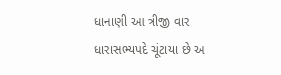ધાનાણી આ ત્રીજી વાર ધારાસભ્યપદે ચૂંટાયા છે અ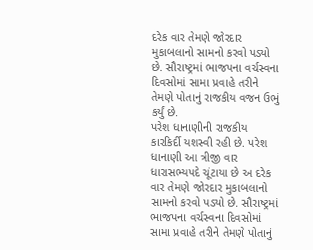દરેક વાર તેમણે જોરદાર મુકાબલાનો સામનો કરવો પડ્યો છે. સૌરાષ્ટ્રમાં ભાજપના વર્ચસ્વના દિવસોમાં સામા પ્રવાહે તરીને તેમણે પોતાનું રાજકીય વજન ઉભું કર્યું છે.
પરેશ ધાનાણીની રાજકીય કારકિર્દી યશસ્વી રહી છે. પરેશ ધાનાણી આ ત્રીજી વાર ધારાસભ્યપદે ચૂંટાયા છે અ દરેક વાર તેમણે જોરદાર મુકાબલાનો સામનો કરવો પડ્યો છે. સૌરાષ્ટ્રમાં ભાજપના વર્ચસ્વના દિવસોમાં સામા પ્રવાહે તરીને તેમણે પોતાનું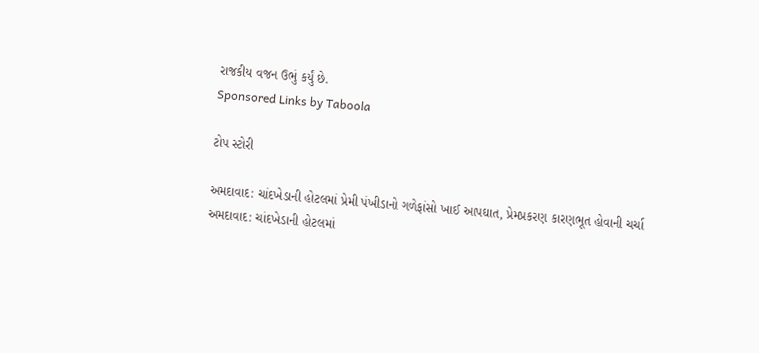રાજકીય વજન ઉભું કર્યું છે.
Sponsored Links by Taboola

ટોપ સ્ટોરી

અમદાવાદ: ચાંદખેડાની હોટલમાં પ્રેમી પંખીડાનો ગળેફાંસો ખાઈ આપઘાત, પ્રેમપ્રકરણ કારણભૂત હોવાની ચર્ચા
અમદાવાદ: ચાંદખેડાની હોટલમાં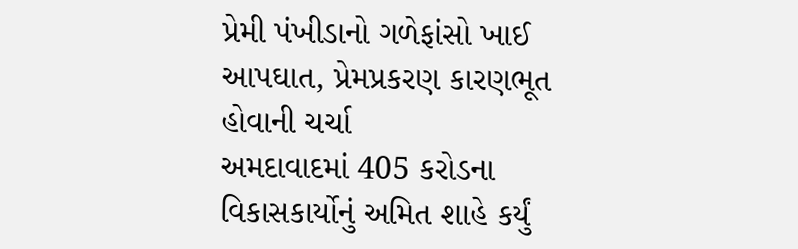પ્રેમી પંખીડાનો ગળેફાંસો ખાઈ આપઘાત, પ્રેમપ્રકરણ કારણભૂત હોવાની ચર્ચા
અમદાવાદમાં 405 કરોડના વિકાસકાર્યોનું અમિત શાહે કર્યું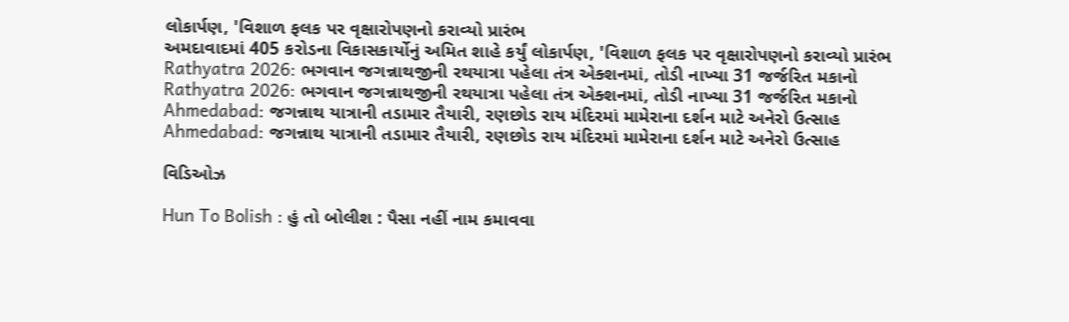લોકાર્પણ, 'વિશાળ ફલક પર વૃક્ષારોપણનો કરાવ્યો પ્રારંભ
અમદાવાદમાં 405 કરોડના વિકાસકાર્યોનું અમિત શાહે કર્યું લોકાર્પણ, 'વિશાળ ફલક પર વૃક્ષારોપણનો કરાવ્યો પ્રારંભ
Rathyatra 2026: ભગવાન જગન્નાથજીની રથયાત્રા પહેલા તંત્ર એક્શનમાં, તોડી નાખ્યા 31 જર્જરિત મકાનો
Rathyatra 2026: ભગવાન જગન્નાથજીની રથયાત્રા પહેલા તંત્ર એક્શનમાં, તોડી નાખ્યા 31 જર્જરિત મકાનો
Ahmedabad: જગન્નાથ યાત્રાની તડામાર તૈયારી, રણછોડ રાય મંદિરમાં મામેરાના દર્શન માટે અનેરો ઉત્સાહ
Ahmedabad: જગન્નાથ યાત્રાની તડામાર તૈયારી, રણછોડ રાય મંદિરમાં મામેરાના દર્શન માટે અનેરો ઉત્સાહ

વિડિઓઝ

Hun To Bolish : હું તો બોલીશ : પૈસા નહીં નામ કમાવવા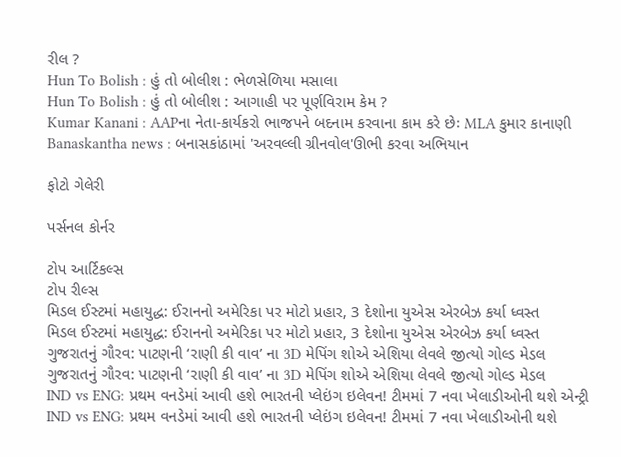રીલ ?
Hun To Bolish : હું તો બોલીશ : ભેળસેળિયા મસાલા
Hun To Bolish : હું તો બોલીશ : આગાહી પર પૂર્ણવિરામ કેમ ?
Kumar Kanani : AAPના નેતા-કાર્યકરો ભાજપને બદનામ કરવાના કામ કરે છેઃ MLA કુમાર કાનાણી
Banaskantha news : બનાસકાંઠામાં 'અરવલ્લી ગ્રીનવોલ'ઊભી કરવા અભિયાન

ફોટો ગેલેરી

પર્સનલ કોર્નર

ટોપ આર્ટિકલ્સ
ટોપ રીલ્સ
મિડલ ઈસ્ટમાં મહાયુદ્ધ: ઈરાનનો અમેરિકા પર મોટો પ્રહાર, 3 દેશોના યુએસ એરબેઝ કર્યા ધ્વસ્ત
મિડલ ઈસ્ટમાં મહાયુદ્ધ: ઈરાનનો અમેરિકા પર મોટો પ્રહાર, 3 દેશોના યુએસ એરબેઝ કર્યા ધ્વસ્ત
ગુજરાતનું ગૌરવ: પાટણની ‘રાણી કી વાવ’ ના 3D મેપિંગ શોએ એશિયા લેવલે જીત્યો ગોલ્ડ મેડલ
ગુજરાતનું ગૌરવ: પાટણની ‘રાણી કી વાવ’ ના 3D મેપિંગ શોએ એશિયા લેવલે જીત્યો ગોલ્ડ મેડલ
IND vs ENG: પ્રથમ વનડેમાં આવી હશે ભારતની પ્લેઇંગ ઇલેવન! ટીમમાં 7 નવા ખેલાડીઓની થશે એન્ટ્રી
IND vs ENG: પ્રથમ વનડેમાં આવી હશે ભારતની પ્લેઇંગ ઇલેવન! ટીમમાં 7 નવા ખેલાડીઓની થશે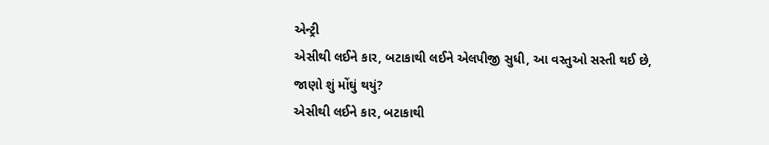એન્ટ્રી
એસીથી લઈને કાર, બટાકાથી લઈને એલપીજી સુધી, આ વસ્તુઓ સસ્તી થઈ છે, જાણો શું મોંઘું થયું?
એસીથી લઈને કાર, બટાકાથી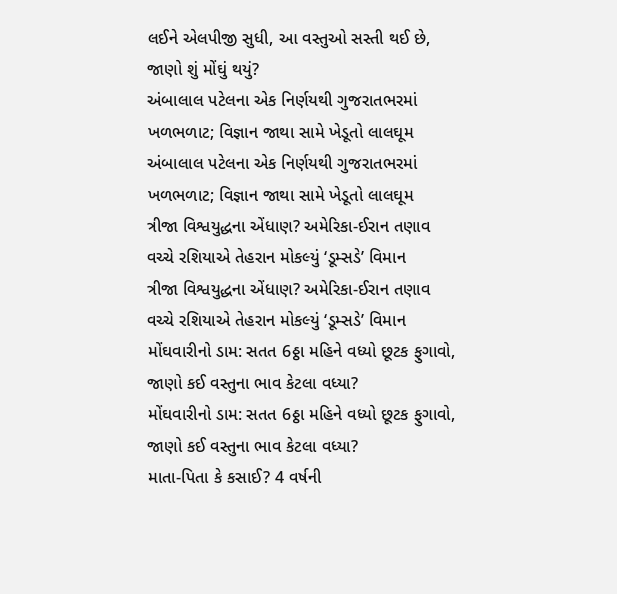લઈને એલપીજી સુધી, આ વસ્તુઓ સસ્તી થઈ છે, જાણો શું મોંઘું થયું?
અંબાલાલ પટેલના એક નિર્ણયથી ગુજરાતભરમાં ખળભળાટ; વિજ્ઞાન જાથા સામે ખેડૂતો લાલઘૂમ
અંબાલાલ પટેલના એક નિર્ણયથી ગુજરાતભરમાં ખળભળાટ; વિજ્ઞાન જાથા સામે ખેડૂતો લાલઘૂમ
ત્રીજા વિશ્વયુદ્ધના એંધાણ? અમેરિકા-ઈરાન તણાવ વચ્ચે રશિયાએ તેહરાન મોકલ્યું ‘ડૂમ્સડે’ વિમાન
ત્રીજા વિશ્વયુદ્ધના એંધાણ? અમેરિકા-ઈરાન તણાવ વચ્ચે રશિયાએ તેહરાન મોકલ્યું ‘ડૂમ્સડે’ વિમાન
મોંઘવારીનો ડામ: સતત 6ઠ્ઠા મહિને વધ્યો છૂટક ફુગાવો, જાણો કઈ વસ્તુના ભાવ કેટલા વધ્યા?
મોંઘવારીનો ડામ: સતત 6ઠ્ઠા મહિને વધ્યો છૂટક ફુગાવો, જાણો કઈ વસ્તુના ભાવ કેટલા વધ્યા?
માતા-પિતા કે કસાઈ? 4 વર્ષની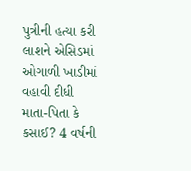પુત્રીની હત્યા કરી લાશને એસિડમાં ઓગાળી ખાડીમાં વહાવી દીધી
માતા-પિતા કે કસાઈ? 4 વર્ષની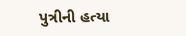પુત્રીની હત્યા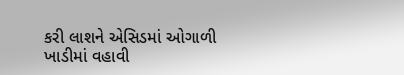કરી લાશને એસિડમાં ઓગાળી ખાડીમાં વહાવી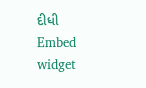દીધી
Embed widget